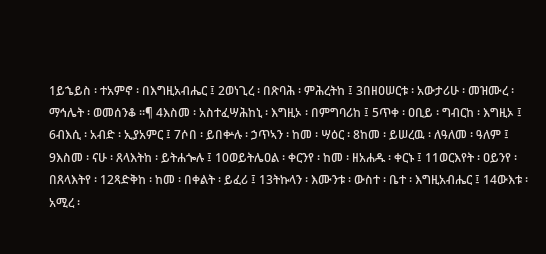1ይኄይስ ፡ ተአምኖ ፡ በእግዚአብሔር ፤ 2ወነጊረ ፡ በጽባሕ ፡ ምሕረትከ ፤ 3በዘዐሠርቱ ፡ አውታሪሁ ፡ መዝሙረ ፡ ማኅሌት ፡ ወመሰንቆ ።¶ 4እስመ ፡ አስተፈሣሕከኒ ፡ እግዚኦ ፡ በምግባሪከ ፤ 5ጥቀ ፡ ዐቢይ ፡ ግብርከ ፡ እግዚኦ ፤ 6ብእሲ ፡ አብድ ፡ ኢያአምር ፤ 7ሶበ ፡ ይበቍሉ ፡ ኃጥኣን ፡ ከመ ፡ ሣዕር ፡ 8ከመ ፡ ይሠረዉ ፡ ለዓለመ ፡ ዓለም ፤ 9እስመ ፡ ናሁ ፡ ጸላእትከ ፡ ይትሐጐሉ ፤ 10ወይትሌዐል ፡ ቀርንየ ፡ ከመ ፡ ዘአሐዱ ፡ ቀርኑ ፤ 11ወርእየት ፡ ዐይንየ ፡ በጸላእትየ ፡ 12ጻድቅከ ፡ ከመ ፡ በቀልት ፡ ይፈሪ ፤ 13ትኩላን ፡ እሙንቱ ፡ ውስተ ፡ ቤተ ፡ እግዚአብሔር ፤ 14ውእቱ ፡ አሚረ ፡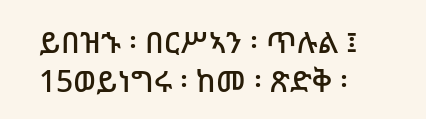ይበዝኁ ፡ በርሥኣን ፡ ጥሉል ፤ 15ወይነግሩ ፡ ከመ ፡ ጽድቅ ፡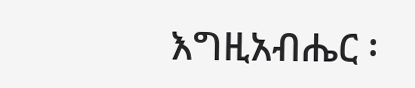እግዚአብሔር ፡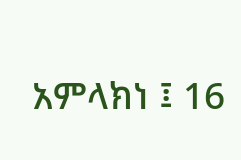አምላክነ ፤ 16